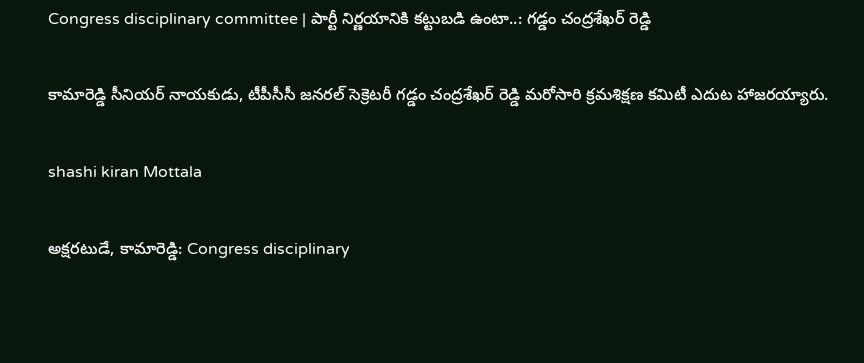Congress disciplinary committee | పార్టీ నిర్ణయానికి కట్టుబడి ఉంటా..: గడ్డం చంద్రశేఖర్ రెడ్డి

కామారెడ్డి సీనియర్ నాయకుడు, టీపీసీసీ జనరల్ సెక్రెటరీ గడ్డం చంద్రశేఖర్ రెడ్డి మరోసారి క్రమశిక్షణ కమిటీ ఎదుట హాజరయ్యారు.

shashi kiran Mottala

అక్షరటుడే, కామారెడ్డి: Congress disciplinary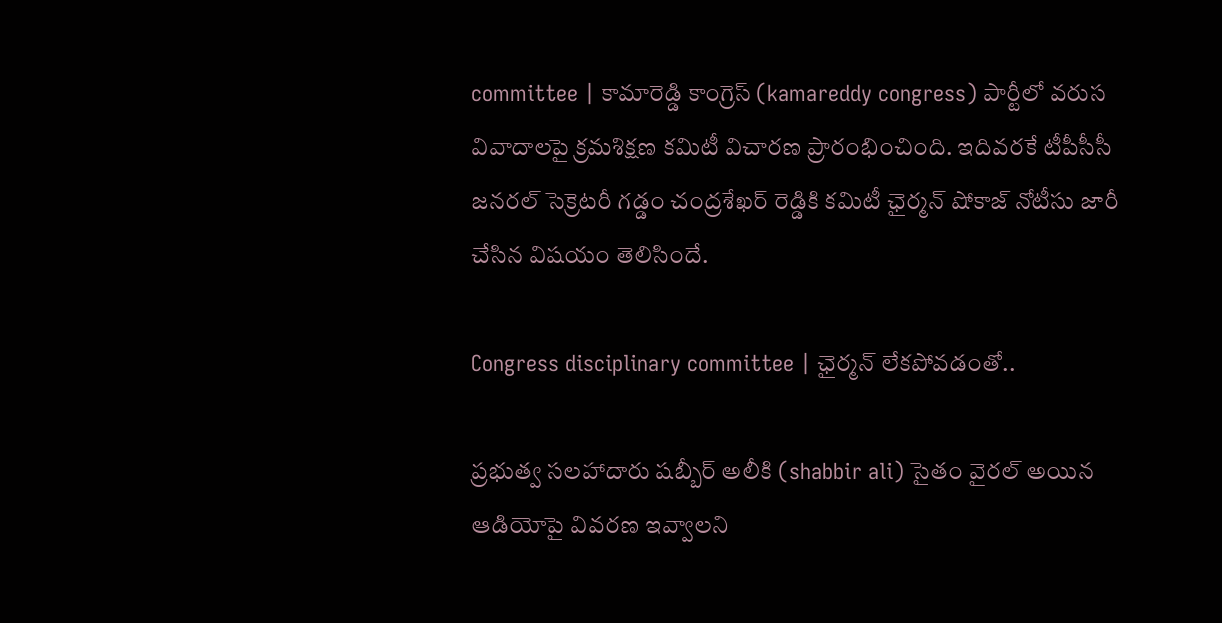committee | కామారెడ్డి కాంగ్రెస్ (kamareddy congress) పార్టీలో వరుస వివాదాలపై క్రమశిక్షణ కమిటీ విచారణ ప్రారంభించింది. ఇదివరకే టీపీసీసీ జనరల్ సెక్రెటరీ గడ్డం చంద్రశేఖర్ రెడ్డికి కమిటీ ఛైర్మన్ షోకాజ్ నోటీసు జారీ చేసిన విషయం తెలిసిందే.

Congress disciplinary committee | ఛైర్మన్ లేకపోవడంతో..

ప్రభుత్వ సలహాదారు షబ్బీర్ అలీకి (shabbir ali) సైతం వైరల్ అయిన ఆడియోపై వివరణ ఇవ్వాలని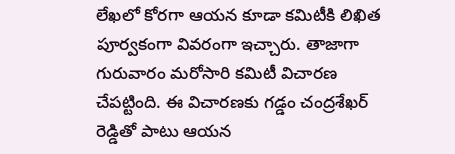లేఖలో కోరగా ఆయన కూడా కమిటీకి లిఖిత పూర్వకంగా వివరంగా ఇచ్చారు. తాజాగా గురువారం మరోసారి కమిటీ విచారణ చేపట్టింది. ఈ విచారణకు గడ్డం చంద్రశేఖర్ రెడ్డితో పాటు ఆయన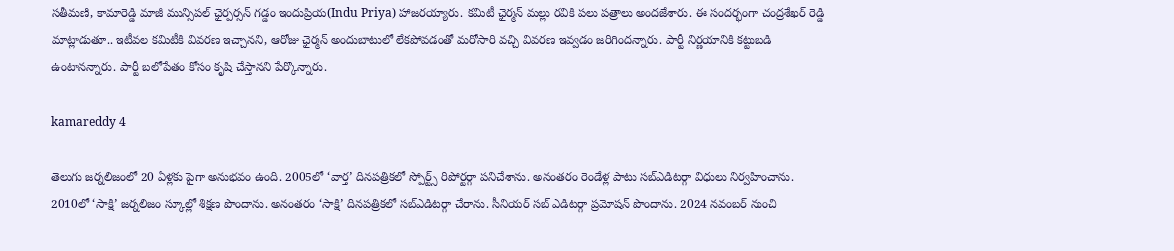సతీమణి, కామారెడ్డి మాజీ మున్సిపల్ ఛైర్పర్సన్ గడ్డం ఇందుప్రియ(Indu Priya) హాజరయ్యారు. కమిటీ ఛైర్మన్ మల్లు రవికి పలు పత్రాలు అందజేశారు. ఈ సందర్భంగా చంద్రశేఖర్ రెడ్డి మాట్లాడుతూ.. ఇటీవల కమిటీకి వివరణ ఇచ్చానని, ఆరోజు ఛైర్మన్ అందుబాటులో లేకపోవడంతో మరోసారి వచ్చి వివరణ ఇవ్వడం జరిగిందన్నారు. పార్టీ నిర్ణయానికి కట్టుబడి ఉంటానన్నారు. పార్టీ బలోపేతం కోసం కృషి చేస్తానని పేర్కొన్నారు.

kamareddy 4

తెలుగు జర్నలిజంలో 20 ఏళ్లకు పైగా అనుభవం ఉంది. 2005లో ‘వార్త’ దినపత్రికలో స్పోర్ట్స్ రిపోర్టర్గా పనిచేశాను. అనంతరం రెండేళ్ల పాటు సబ్ఎడిటర్గా విధులు నిర్వహించాను. 2010లో ‘సాక్షి’ జర్నలిజం స్కూల్లో శిక్షణ పొందాను. అనంతరం ‘సాక్షి’ దినపత్రికలో సబ్ఎడిటర్గా చేరాను. సీనియర్ సబ్ ఎడిటర్గా ప్రమోషన్ పొందాను. 2024 నవంబర్ నుంచి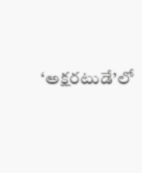‘అక్షరటుడే’లో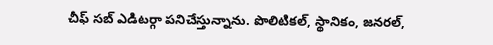చీఫ్ సబ్ ఎడిటర్గా పనిచేస్తున్నాను. పొలిటికల్, స్థానికం, జనరల్,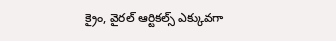క్రైం, వైరల్ ఆర్టికల్స్ ఎక్కువగా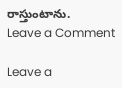రాస్తుంటాను.
Leave a Comment

Leave a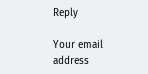Reply

Your email address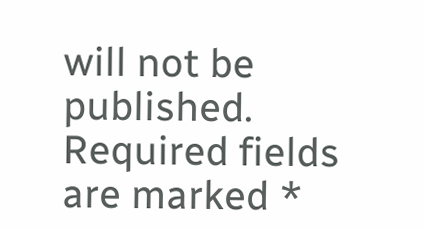will not be published. Required fields are marked *